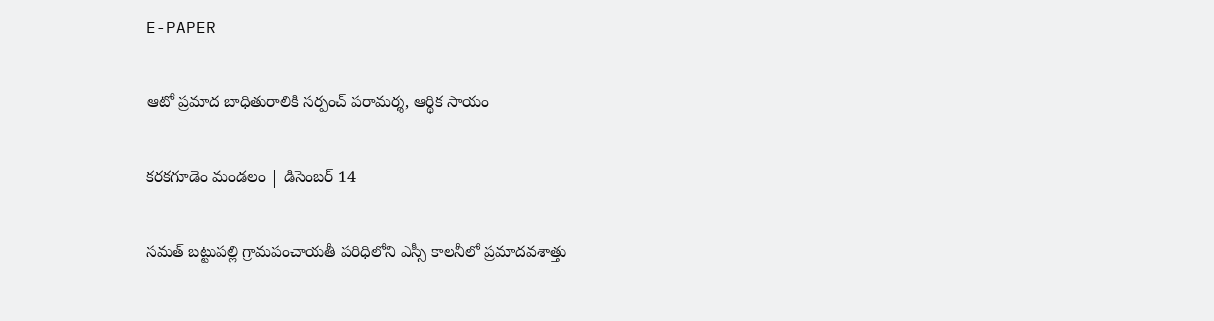E-PAPER

ఆటో ప్రమాద బాధితురాలికి సర్పంచ్ పరామర్శ, ఆర్థిక సాయం

కరకగూడెం మండలం | డిసెంబర్ 14

సమత్ బట్టుపల్లి గ్రామపంచాయతీ పరిధిలోని ఎస్సీ కాలనీలో ప్రమాదవశాత్తు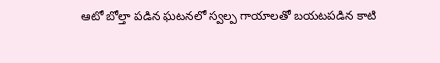ఆటో బోల్తా పడిన ఘటనలో స్వల్ప గాయాలతో బయటపడిన కాటి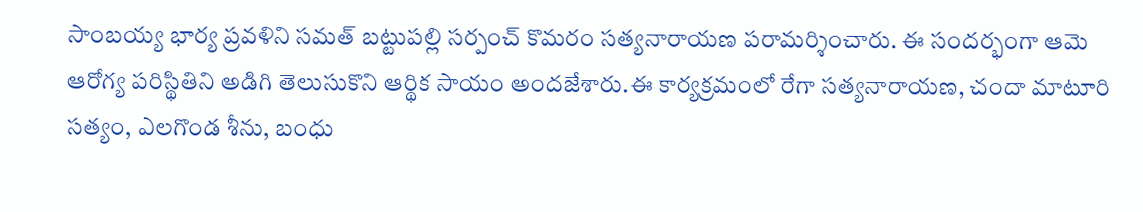సాంబయ్య భార్య ప్రవళిని సమత్ బట్టుపల్లి సర్పంచ్ కొమరం సత్యనారాయణ పరామర్శించారు. ఈ సందర్భంగా ఆమె ఆరోగ్య పరిస్థితిని అడిగి తెలుసుకొని ఆర్థిక సాయం అందజేశారు.ఈ కార్యక్రమంలో రేగా సత్యనారాయణ, చందా మాటూరి సత్యం, ఎలగొండ శీను, బంధు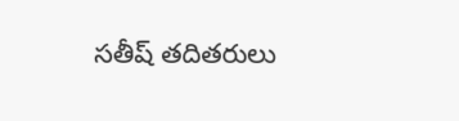సతీష్ తదితరులు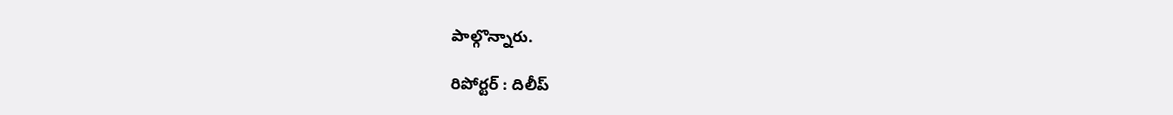పాల్గొన్నారు.

రిపోర్టర్ : దిలీప్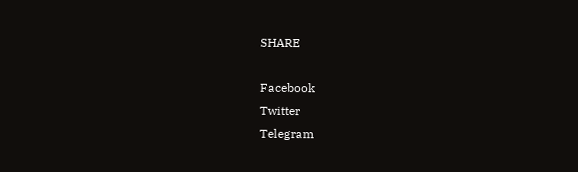SHARE

Facebook
Twitter
Telegram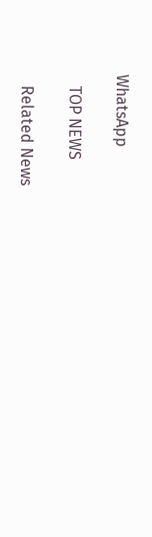WhatsApp

   TOP NEWS

   Related News